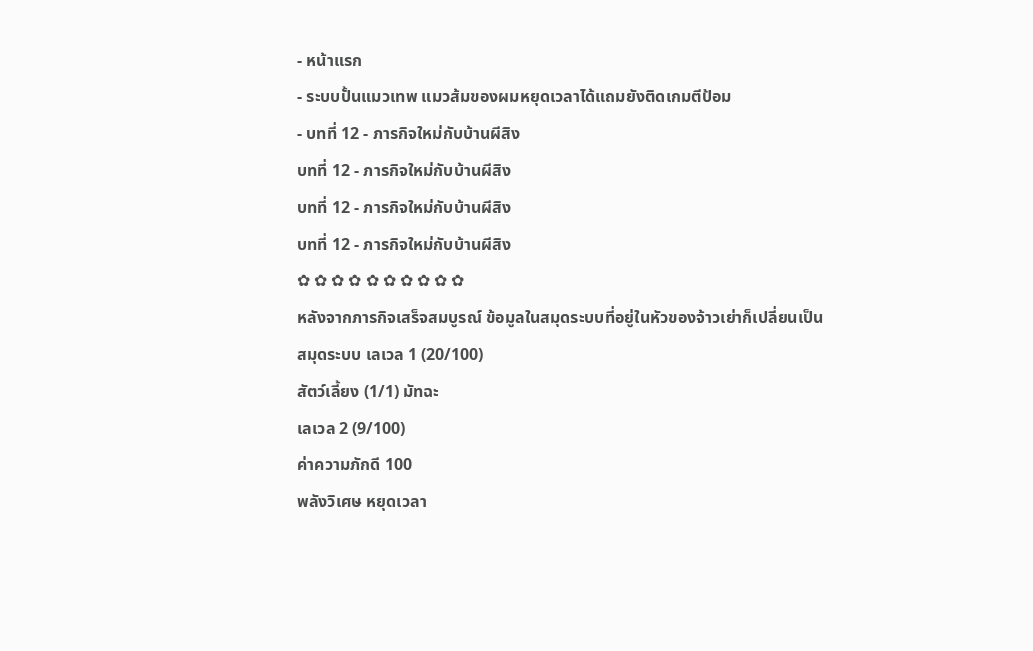- หน้าแรก
- ระบบปั้นแมวเทพ แมวส้มของผมหยุดเวลาได้แถมยังติดเกมตีป้อม
- บทที่ 12 - ภารกิจใหม่กับบ้านผีสิง
บทที่ 12 - ภารกิจใหม่กับบ้านผีสิง
บทที่ 12 - ภารกิจใหม่กับบ้านผีสิง
บทที่ 12 - ภารกิจใหม่กับบ้านผีสิง
✿ ✿ ✿ ✿ ✿ ✿ ✿ ✿ ✿ ✿
หลังจากภารกิจเสร็จสมบูรณ์ ข้อมูลในสมุดระบบที่อยู่ในหัวของจ้าวเย่าก็เปลี่ยนเป็น
สมุดระบบ เลเวล 1 (20/100)
สัตว์เลี้ยง (1/1) มัทฉะ
เลเวล 2 (9/100)
ค่าความภักดี 100
พลังวิเศษ หยุดเวลา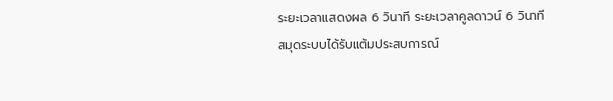ระยะเวลาแสดงผล 6 วินาที ระยะเวลาคูลดาวน์ 6 วินาที
สมุดระบบได้รับแต้มประสบการณ์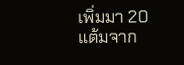เพิ่มมา 20 แต้มจาก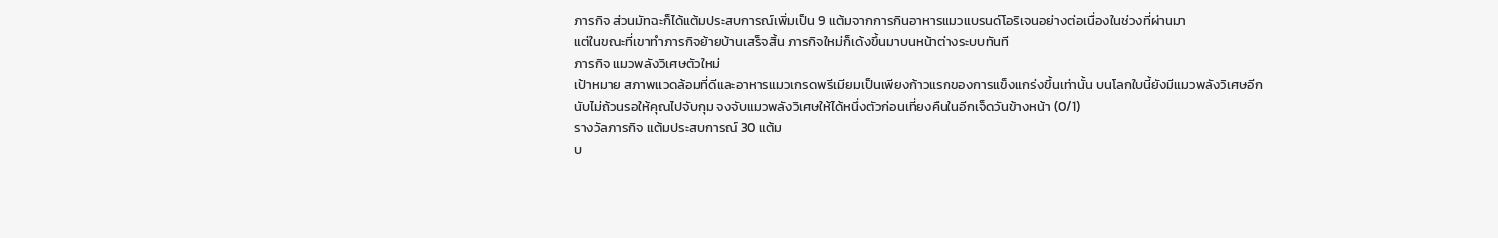ภารกิจ ส่วนมัทฉะก็ได้แต้มประสบการณ์เพิ่มเป็น 9 แต้มจากการกินอาหารแมวแบรนด์โอริเจนอย่างต่อเนื่องในช่วงที่ผ่านมา
แต่ในขณะที่เขาทำภารกิจย้ายบ้านเสร็จสิ้น ภารกิจใหม่ก็เด้งขึ้นมาบนหน้าต่างระบบทันที
ภารกิจ แมวพลังวิเศษตัวใหม่
เป้าหมาย สภาพแวดล้อมที่ดีและอาหารแมวเกรดพรีเมียมเป็นเพียงก้าวแรกของการแข็งแกร่งขึ้นเท่านั้น บนโลกใบนี้ยังมีแมวพลังวิเศษอีกนับไม่ถ้วนรอให้คุณไปจับกุม จงจับแมวพลังวิเศษให้ได้หนึ่งตัวก่อนเที่ยงคืนในอีกเจ็ดวันข้างหน้า (0/1)
รางวัลภารกิจ แต้มประสบการณ์ 30 แต้ม
บ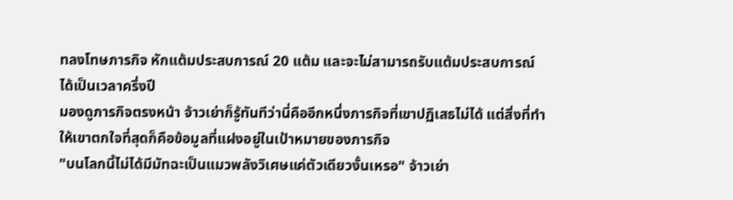ทลงโทษภารกิจ หักแต้มประสบการณ์ 20 แต้ม และจะไม่สามารถรับแต้มประสบการณ์ได้เป็นเวลาครึ่งปี
มองดูภารกิจตรงหน้า จ้าวเย่าก็รู้ทันทีว่านี่คืออีกหนึ่งภารกิจที่เขาปฏิเสธไม่ได้ แต่สิ่งที่ทำให้เขาตกใจที่สุดก็คือข้อมูลที่แฝงอยู่ในเป้าหมายของภารกิจ
"บนโลกนี้ไม่ได้มีมัทฉะเป็นแมวพลังวิเศษแค่ตัวเดียวงั้นเหรอ" จ้าวเย่า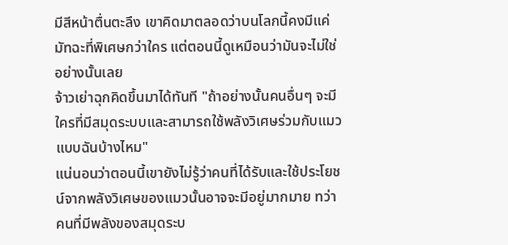มีสีหน้าตื่นตะลึง เขาคิดมาตลอดว่าบนโลกนี้คงมีแค่มัทฉะที่พิเศษกว่าใคร แต่ตอนนี้ดูเหมือนว่ามันจะไม่ใช่อย่างนั้นเลย
จ้าวเย่าฉุกคิดขึ้นมาได้ทันที "ถ้าอย่างนั้นคนอื่นๆ จะมีใครที่มีสมุดระบบและสามารถใช้พลังวิเศษร่วมกับแมวแบบฉันบ้างไหม"
แน่นอนว่าตอนนี้เขายังไม่รู้ว่าคนที่ได้รับและใช้ประโยชน์จากพลังวิเศษของแมวนั้นอาจจะมีอยู่มากมาย ทว่าคนที่มีพลังของสมุดระบ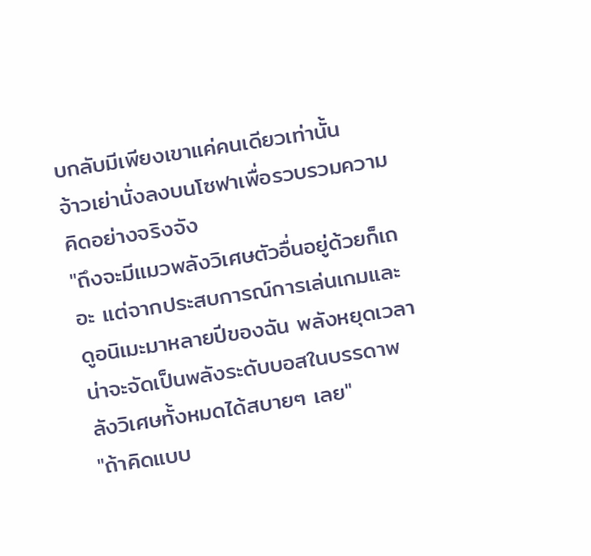บกลับมีเพียงเขาแค่คนเดียวเท่านั้น
จ้าวเย่านั่งลงบนโซฟาเพื่อรวบรวมความคิดอย่างจริงจัง
"ถึงจะมีแมวพลังวิเศษตัวอื่นอยู่ด้วยก็เถอะ แต่จากประสบการณ์การเล่นเกมและดูอนิเมะมาหลายปีของฉัน พลังหยุดเวลาน่าจะจัดเป็นพลังระดับบอสในบรรดาพลังวิเศษทั้งหมดได้สบายๆ เลย"
"ถ้าคิดแบบ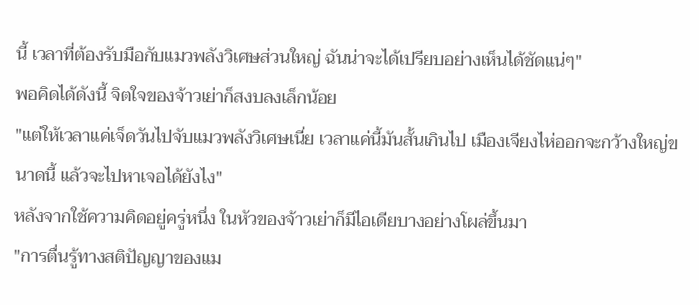นี้ เวลาที่ต้องรับมือกับแมวพลังวิเศษส่วนใหญ่ ฉันน่าจะได้เปรียบอย่างเห็นได้ชัดแน่ๆ"
พอคิดได้ดังนี้ จิตใจของจ้าวเย่าก็สงบลงเล็กน้อย
"แต่ให้เวลาแค่เจ็ดวันไปจับแมวพลังวิเศษเนี่ย เวลาแค่นี้มันสั้นเกินไป เมืองเจียงไห่ออกจะกว้างใหญ่ขนาดนี้ แล้วจะไปหาเจอได้ยังไง"
หลังจากใช้ความคิดอยู่ครู่หนึ่ง ในหัวของจ้าวเย่าก็มีไอเดียบางอย่างโผล่ขึ้นมา
"การตื่นรู้ทางสติปัญญาของแม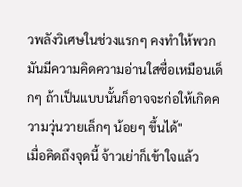วพลังวิเศษในช่วงแรกๆ คงทำให้พวกมันมีความคิดความอ่านใสซื่อเหมือนเด็กๆ ถ้าเป็นแบบนั้นก็อาจจะก่อให้เกิดความวุ่นวายเล็กๆ น้อยๆ ขึ้นได้"
เมื่อคิดถึงจุดนี้ จ้าวเย่าก็เข้าใจแล้ว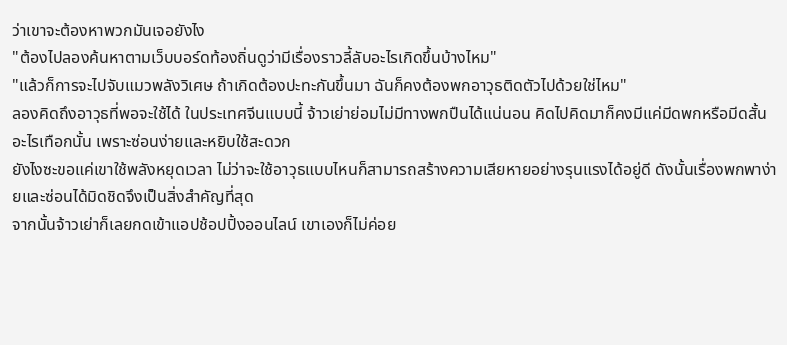ว่าเขาจะต้องหาพวกมันเจอยังไง
"ต้องไปลองค้นหาตามเว็บบอร์ดท้องถิ่นดูว่ามีเรื่องราวลี้ลับอะไรเกิดขึ้นบ้างไหม"
"แล้วก็การจะไปจับแมวพลังวิเศษ ถ้าเกิดต้องปะทะกันขึ้นมา ฉันก็คงต้องพกอาวุธติดตัวไปด้วยใช่ไหม"
ลองคิดถึงอาวุธที่พอจะใช้ได้ ในประเทศจีนแบบนี้ จ้าวเย่าย่อมไม่มีทางพกปืนได้แน่นอน คิดไปคิดมาก็คงมีแค่มีดพกหรือมีดสั้นอะไรเทือกนั้น เพราะซ่อนง่ายและหยิบใช้สะดวก
ยังไงซะขอแค่เขาใช้พลังหยุดเวลา ไม่ว่าจะใช้อาวุธแบบไหนก็สามารถสร้างความเสียหายอย่างรุนแรงได้อยู่ดี ดังนั้นเรื่องพกพาง่ายและซ่อนได้มิดชิดจึงเป็นสิ่งสำคัญที่สุด
จากนั้นจ้าวเย่าก็เลยกดเข้าแอปช้อปปิ้งออนไลน์ เขาเองก็ไม่ค่อย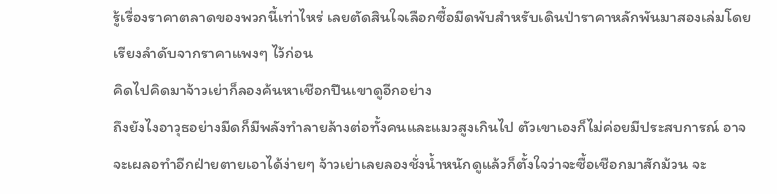รู้เรื่องราคาตลาดของพวกนี้เท่าไหร่ เลยตัดสินใจเลือกซื้อมีดพับสำหรับเดินป่าราคาหลักพันมาสองเล่มโดยเรียงลำดับจากราคาแพงๆ ไว้ก่อน
คิดไปคิดมาจ้าวเย่าก็ลองค้นหาเชือกปีนเขาดูอีกอย่าง
ถึงยังไงอาวุธอย่างมีดก็มีพลังทำลายล้างต่อทั้งคนและแมวสูงเกินไป ตัวเขาเองก็ไม่ค่อยมีประสบการณ์ อาจจะเผลอทำอีกฝ่ายตายเอาได้ง่ายๆ จ้าวเย่าเลยลองชั่งน้ำหนักดูแล้วก็ตั้งใจว่าจะซื้อเชือกมาสักม้วน จะ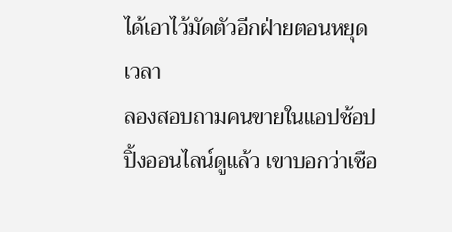ได้เอาไว้มัดตัวอีกฝ่ายตอนหยุดเวลา
ลองสอบถามคนขายในแอปช้อปปิ้งออนไลน์ดูแล้ว เขาบอกว่าเชือ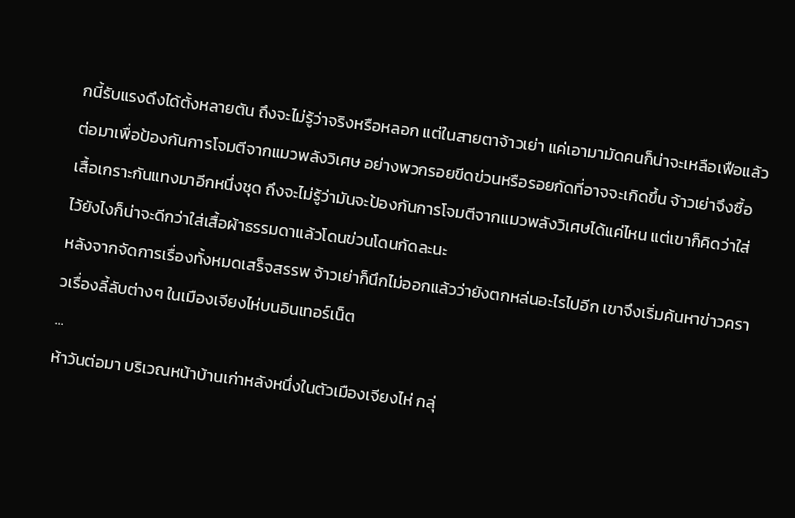กนี้รับแรงดึงได้ตั้งหลายตัน ถึงจะไม่รู้ว่าจริงหรือหลอก แต่ในสายตาจ้าวเย่า แค่เอามามัดคนก็น่าจะเหลือเฟือแล้ว
ต่อมาเพื่อป้องกันการโจมตีจากแมวพลังวิเศษ อย่างพวกรอยขีดข่วนหรือรอยกัดที่อาจจะเกิดขึ้น จ้าวเย่าจึงซื้อเสื้อเกราะกันแทงมาอีกหนึ่งชุด ถึงจะไม่รู้ว่ามันจะป้องกันการโจมตีจากแมวพลังวิเศษได้แค่ไหน แต่เขาก็คิดว่าใส่ไว้ยังไงก็น่าจะดีกว่าใส่เสื้อผ้าธรรมดาแล้วโดนข่วนโดนกัดละนะ
หลังจากจัดการเรื่องทั้งหมดเสร็จสรรพ จ้าวเย่าก็นึกไม่ออกแล้วว่ายังตกหล่นอะไรไปอีก เขาจึงเริ่มค้นหาข่าวคราวเรื่องลี้ลับต่างๆ ในเมืองเจียงไห่บนอินเทอร์เน็ต
...
ห้าวันต่อมา บริเวณหน้าบ้านเก่าหลังหนึ่งในตัวเมืองเจียงไห่ กลุ่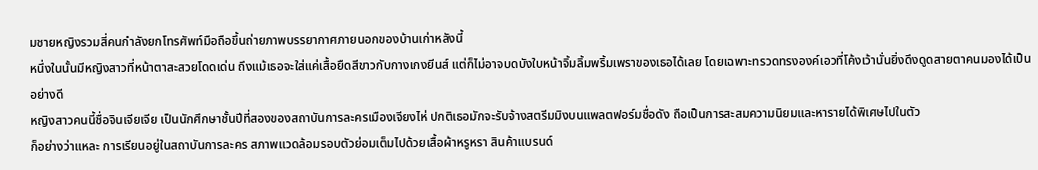มชายหญิงรวมสี่คนกำลังยกโทรศัพท์มือถือขึ้นถ่ายภาพบรรยากาศภายนอกของบ้านเก่าหลังนี้
หนึ่งในนั้นมีหญิงสาวที่หน้าตาสะสวยโดดเด่น ถึงแม้เธอจะใส่แค่เสื้อยืดสีขาวกับกางเกงยีนส์ แต่ก็ไม่อาจบดบังใบหน้าจิ้มลิ้มพริ้มเพราของเธอได้เลย โดยเฉพาะทรวดทรงองค์เอวที่โค้งเว้านั่นยิ่งดึงดูดสายตาคนมองได้เป็นอย่างดี
หญิงสาวคนนี้ชื่อจินเจียเจีย เป็นนักศึกษาชั้นปีที่สองของสถาบันการละครเมืองเจียงไห่ ปกติเธอมักจะรับจ้างสตรีมมิงบนแพลตฟอร์มชื่อดัง ถือเป็นการสะสมความนิยมและหารายได้พิเศษไปในตัว
ก็อย่างว่าแหละ การเรียนอยู่ในสถาบันการละคร สภาพแวดล้อมรอบตัวย่อมเต็มไปด้วยเสื้อผ้าหรูหรา สินค้าแบรนด์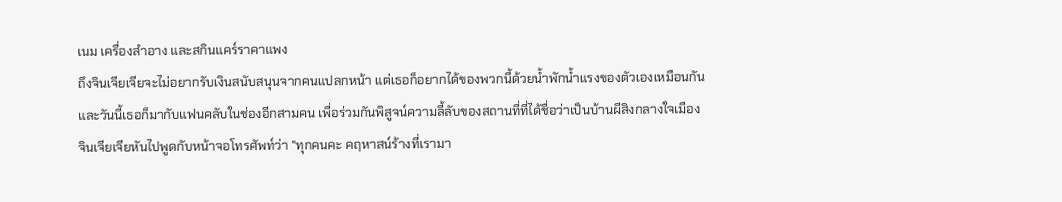เนม เครื่องสำอาง และสกินแคร์ราคาแพง
ถึงจินเจียเจียจะไม่อยากรับเงินสนับสนุนจากคนแปลกหน้า แต่เธอก็อยากได้ของพวกนี้ด้วยน้ำพักน้ำแรงของตัวเองเหมือนกัน
และวันนี้เธอก็มากับแฟนคลับในช่องอีกสามคน เพื่อร่วมกันพิสูจน์ความลี้ลับของสถานที่ที่ได้ชื่อว่าเป็นบ้านผีสิงกลางใจเมือง
จินเจียเจียหันไปพูดกับหน้าจอโทรศัพท์ว่า "ทุกคนคะ คฤหาสน์ร้างที่เรามา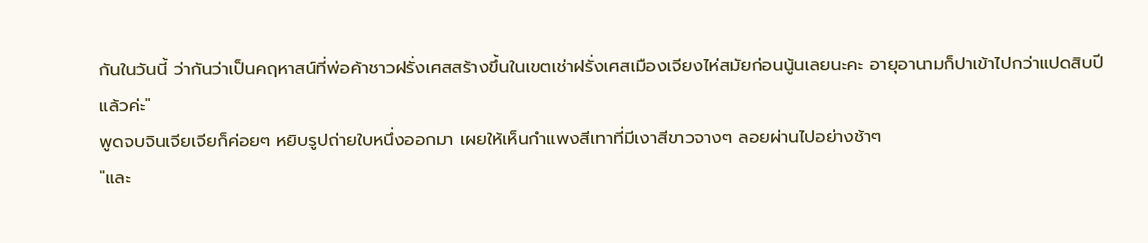กันในวันนี้ ว่ากันว่าเป็นคฤหาสน์ที่พ่อค้าชาวฝรั่งเศสสร้างขึ้นในเขตเช่าฝรั่งเศสเมืองเจียงไห่สมัยก่อนนู้นเลยนะคะ อายุอานามก็ปาเข้าไปกว่าแปดสิบปีแล้วค่ะ"
พูดจบจินเจียเจียก็ค่อยๆ หยิบรูปถ่ายใบหนึ่งออกมา เผยให้เห็นกำแพงสีเทาที่มีเงาสีขาวจางๆ ลอยผ่านไปอย่างช้าๆ
"และ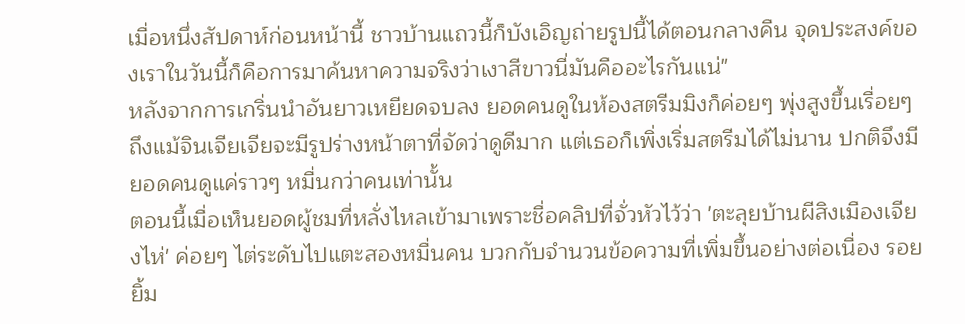เมื่อหนึ่งสัปดาห์ก่อนหน้านี้ ชาวบ้านแถวนี้ก็บังเอิญถ่ายรูปนี้ได้ตอนกลางคืน จุดประสงค์ของเราในวันนี้ก็คือการมาค้นหาความจริงว่าเงาสีขาวนี่มันคืออะไรกันแน่"
หลังจากการเกริ่นนำอันยาวเหยียดจบลง ยอดคนดูในห้องสตรีมมิงก็ค่อยๆ พุ่งสูงขึ้นเรื่อยๆ
ถึงแม้จินเจียเจียจะมีรูปร่างหน้าตาที่จัดว่าดูดีมาก แต่เธอก็เพิ่งเริ่มสตรีมได้ไม่นาน ปกติจึงมียอดคนดูแค่ราวๆ หมื่นกว่าคนเท่านั้น
ตอนนี้เมื่อเห็นยอดผู้ชมที่หลั่งไหลเข้ามาเพราะชื่อคลิปที่จั่วหัวไว้ว่า 'ตะลุยบ้านผีสิงเมืองเจียงไห่' ค่อยๆ ไต่ระดับไปแตะสองหมื่นคน บวกกับจำนวนข้อความที่เพิ่มขึ้นอย่างต่อเนื่อง รอยยิ้ม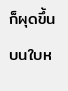ก็ผุดขึ้นบนใบห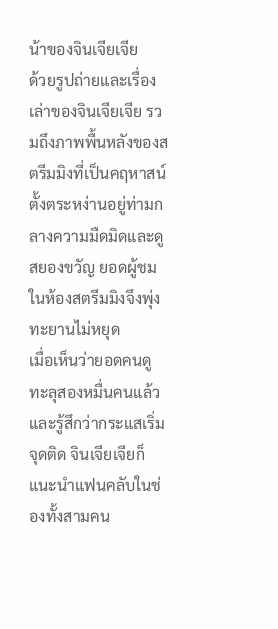น้าของจินเจียเจีย
ด้วยรูปถ่ายและเรื่องเล่าของจินเจียเจีย รวมถึงภาพพื้นหลังของสตรีมมิงที่เป็นคฤหาสน์ตั้งตระหง่านอยู่ท่ามกลางความมืดมิดและดูสยองขวัญ ยอดผู้ชมในห้องสตรีมมิงจึงพุ่งทะยานไม่หยุด
เมื่อเห็นว่ายอดคนดูทะลุสองหมื่นคนแล้ว และรู้สึกว่ากระแสเริ่มจุดติด จินเจียเจียก็แนะนำแฟนคลับในช่องทั้งสามคน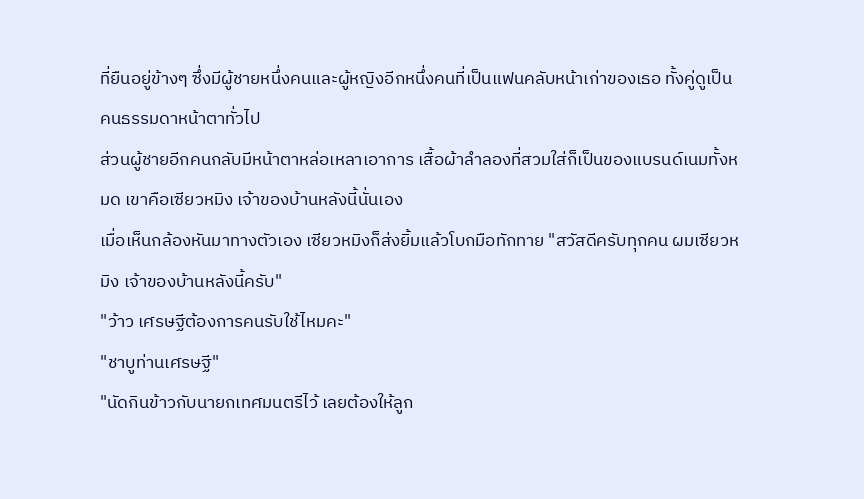ที่ยืนอยู่ข้างๆ ซึ่งมีผู้ชายหนึ่งคนและผู้หญิงอีกหนึ่งคนที่เป็นแฟนคลับหน้าเก่าของเธอ ทั้งคู่ดูเป็นคนธรรมดาหน้าตาทั่วไป
ส่วนผู้ชายอีกคนกลับมีหน้าตาหล่อเหลาเอาการ เสื้อผ้าลำลองที่สวมใส่ก็เป็นของแบรนด์เนมทั้งหมด เขาคือเซียวหมิง เจ้าของบ้านหลังนี้นั่นเอง
เมื่อเห็นกล้องหันมาทางตัวเอง เซียวหมิงก็ส่งยิ้มแล้วโบกมือทักทาย "สวัสดีครับทุกคน ผมเซียวหมิง เจ้าของบ้านหลังนี้ครับ"
"ว้าว เศรษฐีต้องการคนรับใช้ไหมคะ"
"ชาบูท่านเศรษฐี"
"นัดกินข้าวกับนายกเทศมนตรีไว้ เลยต้องให้ลูก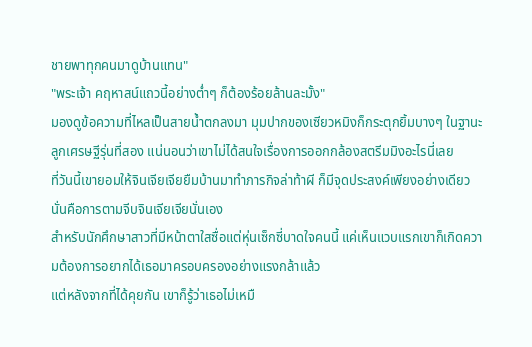ชายพาทุกคนมาดูบ้านแทน"
"พระเจ้า คฤหาสน์แถวนี้อย่างต่ำๆ ก็ต้องร้อยล้านละมั้ง"
มองดูข้อความที่ไหลเป็นสายน้ำตกลงมา มุมปากของเซียวหมิงก็กระตุกยิ้มบางๆ ในฐานะลูกเศรษฐีรุ่นที่สอง แน่นอนว่าเขาไม่ได้สนใจเรื่องการออกกล้องสตรีมมิงอะไรนี่เลย
ที่วันนี้เขายอมให้จินเจียเจียยืมบ้านมาทำภารกิจล่าท้าผี ก็มีจุดประสงค์เพียงอย่างเดียว นั่นคือการตามจีบจินเจียเจียนั่นเอง
สำหรับนักศึกษาสาวที่มีหน้าตาใสซื่อแต่หุ่นเซ็กซี่บาดใจคนนี้ แค่เห็นแวบแรกเขาก็เกิดความต้องการอยากได้เธอมาครอบครองอย่างแรงกล้าแล้ว
แต่หลังจากที่ได้คุยกัน เขาก็รู้ว่าเธอไม่เหมื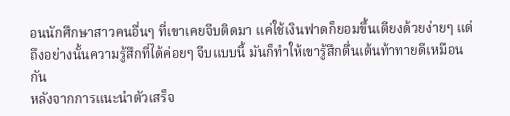อนนักศึกษาสาวคนอื่นๆ ที่เขาเคยจีบติดมา แค่ใช้เงินฟาดก็ยอมขึ้นเตียงด้วยง่ายๆ แต่ถึงอย่างนั้นความรู้สึกที่ได้ค่อยๆ จีบแบบนี้ มันก็ทำให้เขารู้สึกตื่นเต้นท้าทายดีเหมือนกัน
หลังจากการแนะนำตัวเสร็จ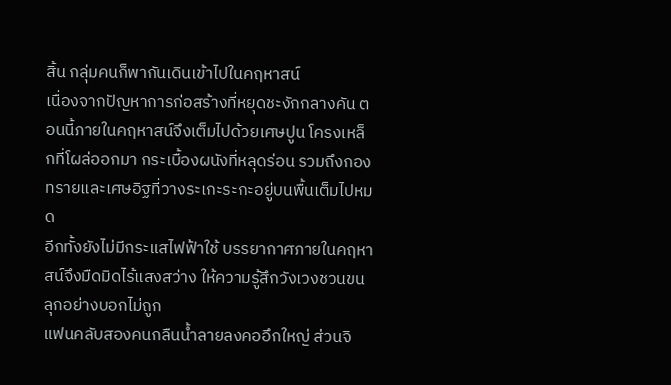สิ้น กลุ่มคนก็พากันเดินเข้าไปในคฤหาสน์
เนื่องจากปัญหาการก่อสร้างที่หยุดชะงักกลางคัน ตอนนี้ภายในคฤหาสน์จึงเต็มไปด้วยเศษปูน โครงเหล็กที่โผล่ออกมา กระเบื้องผนังที่หลุดร่อน รวมถึงกองทรายและเศษอิฐที่วางระเกะระกะอยู่บนพื้นเต็มไปหมด
อีกทั้งยังไม่มีกระแสไฟฟ้าใช้ บรรยากาศภายในคฤหาสน์จึงมืดมิดไร้แสงสว่าง ให้ความรู้สึกวังเวงชวนขนลุกอย่างบอกไม่ถูก
แฟนคลับสองคนกลืนน้ำลายลงคออึกใหญ่ ส่วนจิ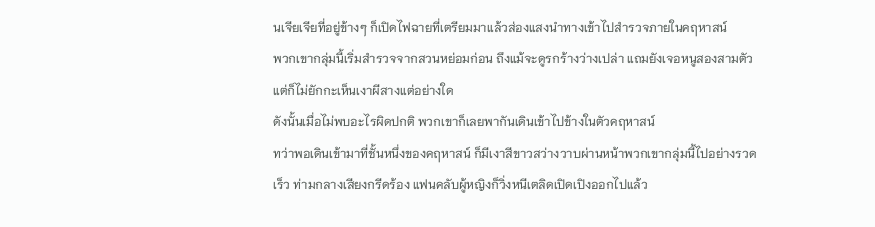นเจียเจียที่อยู่ข้างๆ ก็เปิดไฟฉายที่เตรียมมาแล้วส่องแสงนำทางเข้าไปสำรวจภายในคฤหาสน์
พวกเขากลุ่มนี้เริ่มสำรวจจากสวนหย่อมก่อน ถึงแม้จะดูรกร้างว่างเปล่า แถมยังเจอหนูสองสามตัว แต่ก็ไม่ยักกะเห็นเงาผีสางแต่อย่างใด
ดังนั้นเมื่อไม่พบอะไรผิดปกติ พวกเขาก็เลยพากันเดินเข้าไปข้างในตัวคฤหาสน์
ทว่าพอเดินเข้ามาที่ชั้นหนึ่งของคฤหาสน์ ก็มีเงาสีขาวสว่างวาบผ่านหน้าพวกเขากลุ่มนี้ไปอย่างรวดเร็ว ท่ามกลางเสียงกรีดร้อง แฟนคลับผู้หญิงก็วิ่งหนีเตลิดเปิดเปิงออกไปแล้ว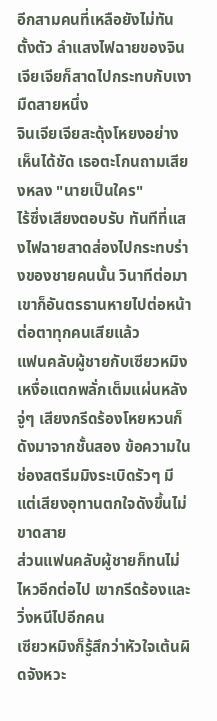อีกสามคนที่เหลือยังไม่ทันตั้งตัว ลำแสงไฟฉายของจินเจียเจียก็สาดไปกระทบกับเงามืดสายหนึ่ง
จินเจียเจียสะดุ้งโหยงอย่างเห็นได้ชัด เธอตะโกนถามเสียงหลง "นายเป็นใคร"
ไร้ซึ่งเสียงตอบรับ ทันทีที่แสงไฟฉายสาดส่องไปกระทบร่างของชายคนนั้น วินาทีต่อมาเขาก็อันตรธานหายไปต่อหน้าต่อตาทุกคนเสียแล้ว
แฟนคลับผู้ชายกับเซียวหมิงเหงื่อแตกพลั่กเต็มแผ่นหลัง จู่ๆ เสียงกรีดร้องโหยหวนก็ดังมาจากชั้นสอง ข้อความในช่องสตรีมมิงระเบิดรัวๆ มีแต่เสียงอุทานตกใจดังขึ้นไม่ขาดสาย
ส่วนแฟนคลับผู้ชายก็ทนไม่ไหวอีกต่อไป เขากรีดร้องและวิ่งหนีไปอีกคน
เซียวหมิงก็รู้สึกว่าหัวใจเต้นผิดจังหวะ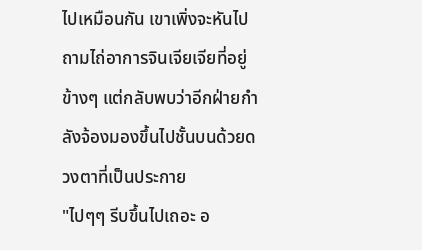ไปเหมือนกัน เขาเพิ่งจะหันไปถามไถ่อาการจินเจียเจียที่อยู่ข้างๆ แต่กลับพบว่าอีกฝ่ายกำลังจ้องมองขึ้นไปชั้นบนด้วยดวงตาที่เป็นประกาย
"ไปๆๆ รีบขึ้นไปเถอะ อ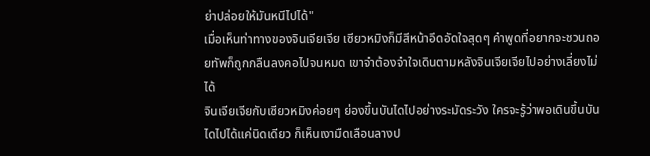ย่าปล่อยให้มันหนีไปได้"
เมื่อเห็นท่าทางของจินเจียเจีย เซียวหมิงก็มีสีหน้าอึดอัดใจสุดๆ คำพูดที่อยากจะชวนถอยทัพก็ถูกกลืนลงคอไปจนหมด เขาจำต้องจำใจเดินตามหลังจินเจียเจียไปอย่างเลี่ยงไม่ได้
จินเจียเจียกับเซียวหมิงค่อยๆ ย่องขึ้นบันไดไปอย่างระมัดระวัง ใครจะรู้ว่าพอเดินขึ้นบันไดไปได้แค่นิดเดียว ก็เห็นเงามืดเลือนลางป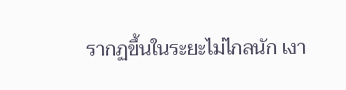รากฏขึ้นในระยะไม่ไกลนัก เงา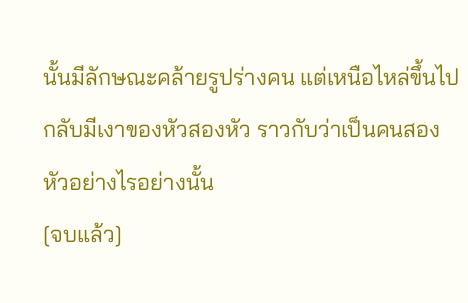นั้นมีลักษณะคล้ายรูปร่างคน แต่เหนือไหล่ขึ้นไปกลับมีเงาของหัวสองหัว ราวกับว่าเป็นคนสองหัวอย่างไรอย่างนั้น
[จบแล้ว]